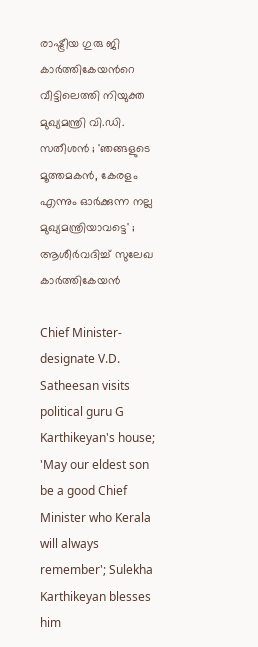രാഷ്ട്രീയ ഗുരു ജി കാർത്തികേയൻറെ വീട്ടിലെത്തി നിയുക്ത മുഖ്യമന്ത്രി വി.ഡി. സതീശൻ ; 'ഞങ്ങളുടെ മൂത്തമകൻ, കേരളം എന്നും ഓർക്കുന്ന നല്ല മുഖ്യമന്ത്രിയാവട്ടെ' ; ആശീർവദിച്ച് സുലേഖ കാർത്തികേയൻ

Chief Minister-designate V.D. Satheesan visits political guru G Karthikeyan's house; 'May our eldest son be a good Chief Minister who Kerala will always remember'; Sulekha Karthikeyan blesses him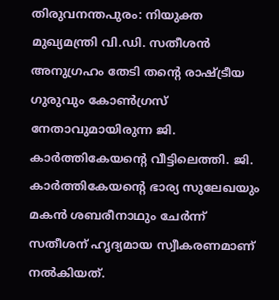തിരുവനന്തപുരം: നിയുക്ത മുഖ്യമന്ത്രി വി.ഡി. സതീശൻ അനുഗ്രഹം തേടി തന്റെ രാഷ്ട്രീയ ഗുരുവും കോൺഗ്രസ് നേതാവുമായിരുന്ന ജി. കാർത്തികേയന്റെ വീട്ടിലെത്തി. ജി. കാർത്തികേയന്റെ ഭാര്യ സുലേഖയും മകൻ ശബരീനാഥും ചേർന്ന് സതീശന് ഹൃദ്യമായ സ്വീകരണമാണ് നൽകിയത്.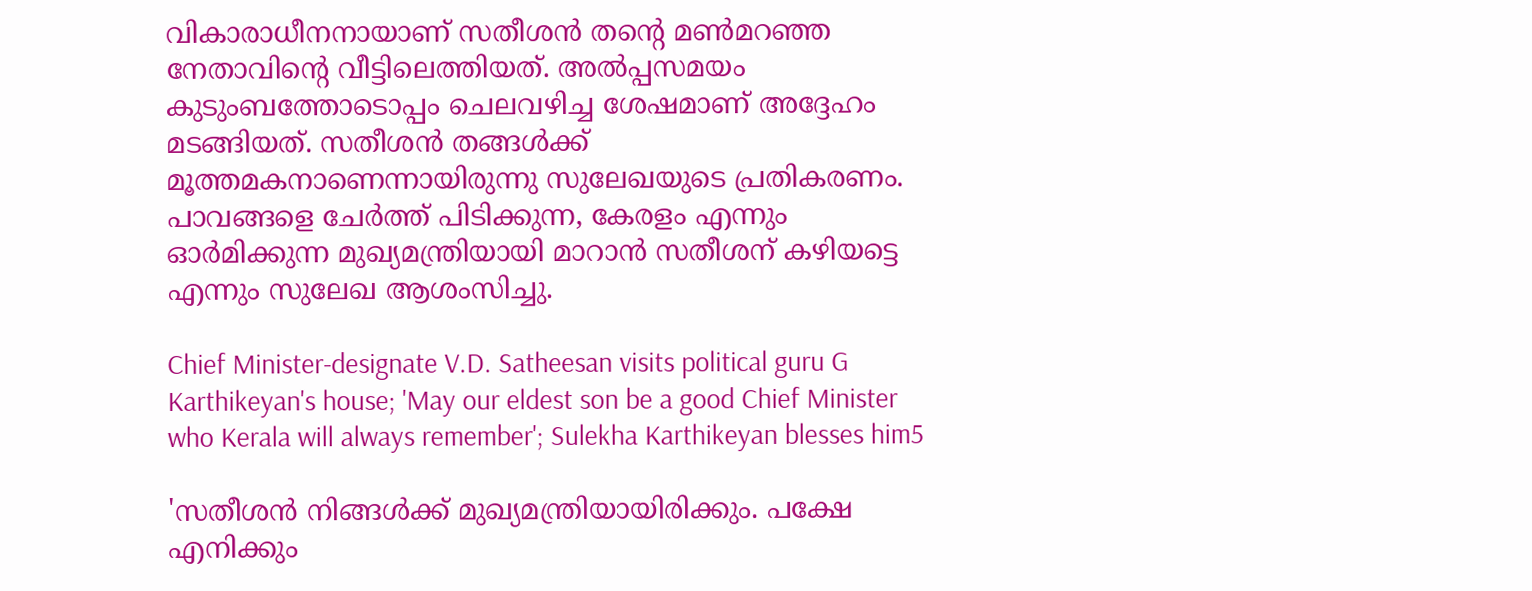വികാരാധീനനായാണ് സതീശൻ തന്റെ മൺമറഞ്ഞ നേതാവിന്റെ വീട്ടിലെത്തിയത്. അൽപ്പസമയം കുടുംബത്തോടൊപ്പം ചെലവഴിച്ച ശേഷമാണ് അദ്ദേഹം മടങ്ങിയത്. സതീശൻ തങ്ങൾക്ക് മൂത്തമകനാണെന്നായിരുന്നു സുലേഖയുടെ പ്രതികരണം. പാവങ്ങളെ ചേർത്ത് പിടിക്കുന്ന, കേരളം എന്നും ഓർമിക്കുന്ന മുഖ്യമന്ത്രിയായി മാറാൻ സതീശന് കഴിയട്ടെ എന്നും സുലേഖ ആശംസിച്ചു.

Chief Minister-designate V.D. Satheesan visits political guru G Karthikeyan's house; 'May our eldest son be a good Chief Minister who Kerala will always remember'; Sulekha Karthikeyan blesses him5

'സതീശൻ നിങ്ങൾക്ക് മുഖ്യമന്ത്രിയായിരിക്കും. പക്ഷേ എനിക്കും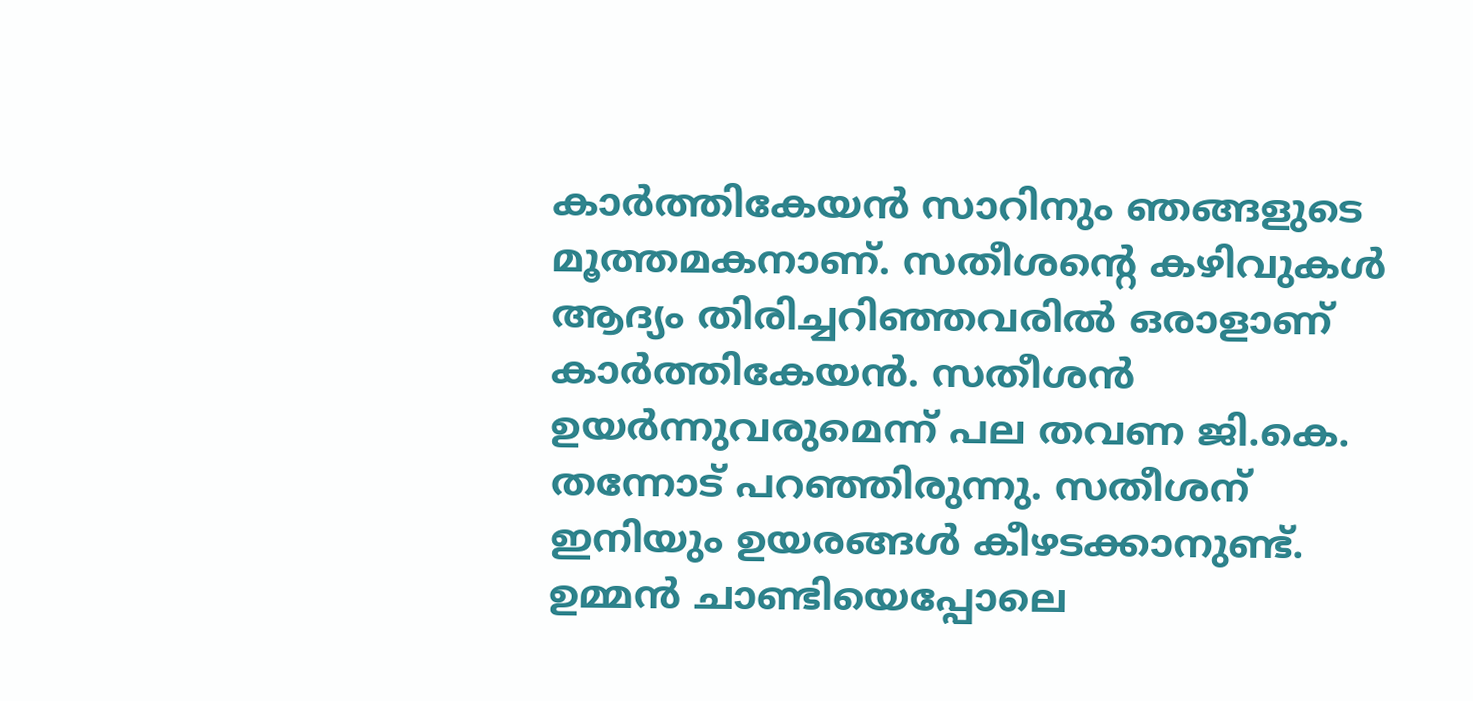കാർത്തികേയൻ സാറിനും ഞങ്ങളുടെ മൂത്തമകനാണ്. സതീശന്റെ കഴിവുകൾ ആദ്യം തിരിച്ചറിഞ്ഞവരിൽ ഒരാളാണ് കാർത്തികേയൻ. സതീശൻ ഉയർന്നുവരുമെന്ന് പല തവണ ജി.കെ. തന്നോട് പറഞ്ഞിരുന്നു. സതീശന് ഇനിയും ഉയരങ്ങൾ കീഴടക്കാനുണ്ട്. ഉമ്മൻ ചാണ്ടിയെപ്പോലെ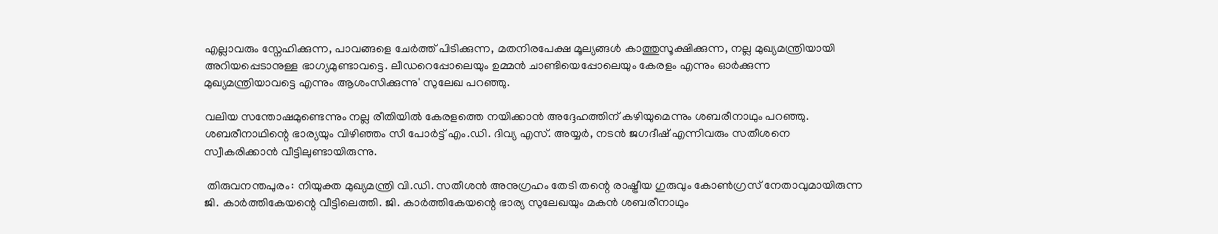എല്ലാവരും സ്നേഹിക്കുന്ന, പാവങ്ങളെ ചേർത്ത് പിടിക്കുന്ന, മതനിരപേക്ഷ മൂല്യങ്ങൾ കാത്തുസൂക്ഷിക്കുന്ന, നല്ല മുഖ്യമന്ത്രിയായി അറിയപ്പെടാനുള്ള ഭാഗ്യമുണ്ടാവട്ടെ. ലീഡറെപ്പോലെയും ഉമ്മൻ ചാണ്ടിയെപ്പോലെയും കേരളം എന്നും ഓർക്കുന്ന മുഖ്യമന്ത്രിയാവട്ടെ എന്നും ആശംസിക്കുന്നു' സുലേഖ പറഞ്ഞു.

വലിയ സന്തോഷമുണ്ടെന്നും നല്ല രീതിയിൽ കേരളത്തെ നയിക്കാൻ അദ്ദേഹത്തിന് കഴിയുമെന്നും ശബരീനാഥും പറഞ്ഞു. ശബരീനാഥിന്റെ ഭാര്യയും വിഴിഞ്ഞം സീ പോർട്ട് എം.ഡി. ദിവ്യ എസ്. അയ്യർ, നടൻ ജഗദീഷ് എന്നിവരും സതീശനെ സ്വീകരിക്കാൻ വീട്ടിലുണ്ടായിരുന്നു.

 തിരുവനന്തപുരം: നിയുക്ത മുഖ്യമന്ത്രി വി.ഡി. സതീശൻ അനുഗ്രഹം തേടി തന്റെ രാഷ്ട്രീയ ഗുരുവും കോൺഗ്രസ് നേതാവുമായിരുന്ന ജി. കാർത്തികേയന്റെ വീട്ടിലെത്തി. ജി. കാർത്തികേയന്റെ ഭാര്യ സുലേഖയും മകൻ ശബരീനാഥും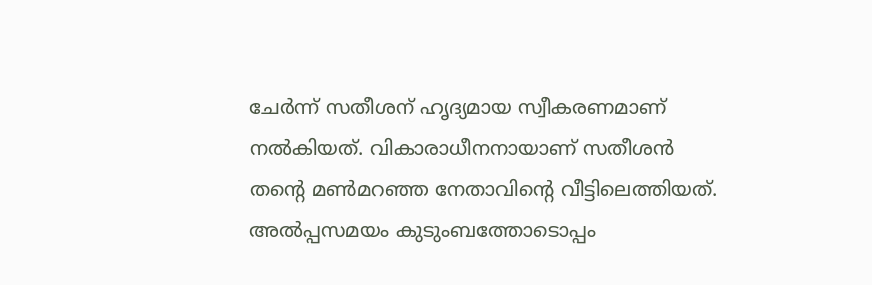ചേർന്ന് സതീശന് ഹൃദ്യമായ സ്വീകരണമാണ് നൽകിയത്. വികാരാധീനനായാണ് സതീശൻ തന്റെ മൺമറഞ്ഞ നേതാവിന്റെ വീട്ടിലെത്തിയത്. അൽപ്പസമയം കുടുംബത്തോടൊപ്പം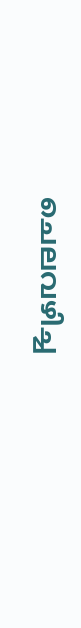ചെലവഴിച്ച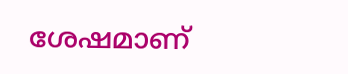ശേഷമാണ്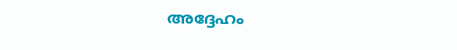അദ്ദേഹം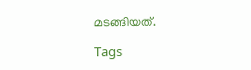മടങ്ങിയത്.

Tags